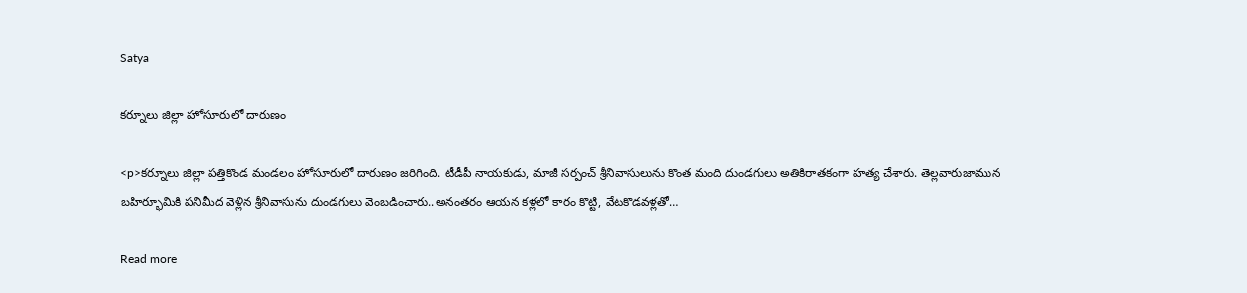Satya

కర్నూలు జిల్లా హోసూరులో దారుణం

<p>కర్నూలు జిల్లా పత్తికొండ మండలం హోసూరులో దారుణం జరిగింది. టీడీపీ నాయకుడు, మాజీ సర్పంచ్ శ్రీనివాసులును కొంత మంది దుండగులు అతికిరాతకంగా హత్య చేశారు. తెల్లవారుజామున బహిర్భూమికి పనిమీద వెళ్లిన శ్రీనివాసును దుండగులు వెంబడించారు..అనంతరం ఆయన కళ్లలో కారం కొట్టి, వేటకొడవళ్లతో…

Read more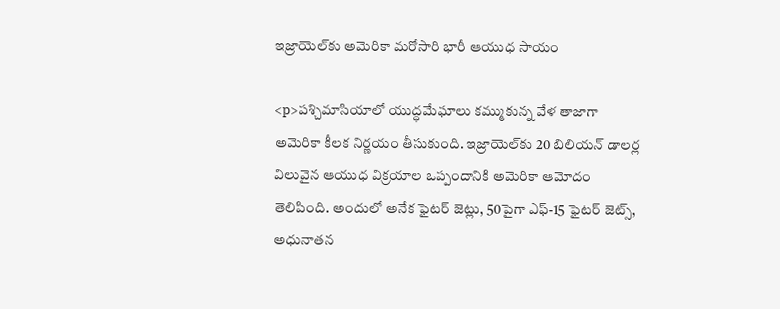ఇజ్రాయెల్‌కు అమెరికా మ‌రోసారి భారీ ఆయుధ సాయం

<p>పశ్చిమాసియాలో యుద్ధమేఘాలు కమ్ముకున్న వేళ తాజాగా అమెరికా కీలక నిర్ణయం తీసుకుంది. ఇజ్రాయెల్‌కు 20 బిలియన్ డాలర్ల విలువైన ఆయుధ విక్రయాల ఒప్పందానికి అమెరికా ఆమోదం తెలిపింది. అందులో అనేక ఫైటర్ జెట్లు, 50పైగా ఎఫ్-15 ఫైటర్ జెట్స్, అధునాతన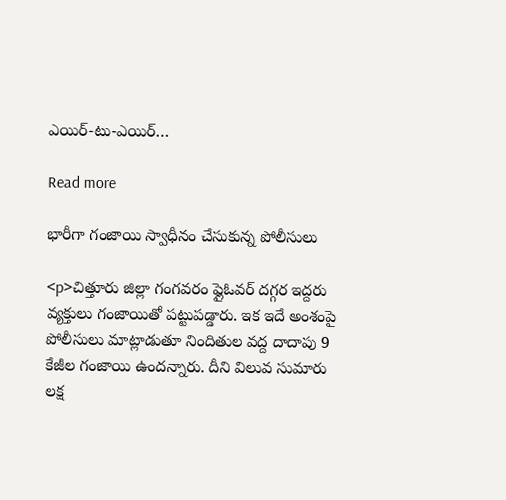ఎయిర్-టు-ఎయిర్…

Read more

భారీగా గంజాయి స్వాధీనం చేసుకున్న పోలీసులు

<p>చిత్తూరు జిల్లా గంగవరం ఫ్లైఓవర్ దగ్గర ఇద్దరు వ్యక్తులు గంజాయితో పట్టుపడ్డారు. ఇక ఇదే అంశంపై పోలీసులు మాట్లాడుతూ నిందితుల వద్ద దాదాపు 9 కేజీల గంజాయి ఉందన్నారు. దీని విలువ సుమారు లక్ష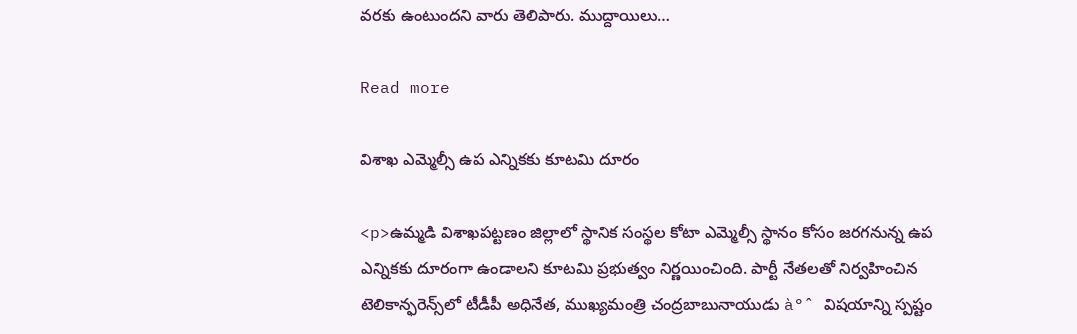వరకు ఉంటుందని వారు తెలిపారు. ముద్దాయిలు…

Read more

విశాఖ ఎమ్మెల్సీ ఉప ఎన్నికకు కూటమి దూరం

<p>ఉమ్మడి విశాఖపట్టణం జిల్లాలో స్థానిక సంస్థల కోటా ఎమ్మెల్సీ స్థానం కోసం జరగనున్న ఉప ఎన్నికకు దూరంగా ఉండాలని కూటమి ప్రభుత్వం నిర్ణయించింది. పార్టీ నేతలతో నిర్వహించిన టెలికాన్ఫరెన్స్‌లో టీడీపీ అధినేత, ముఖ్యమంత్రి చంద్రబాబునాయుడు à°ˆ విషయాన్ని స్పష్టం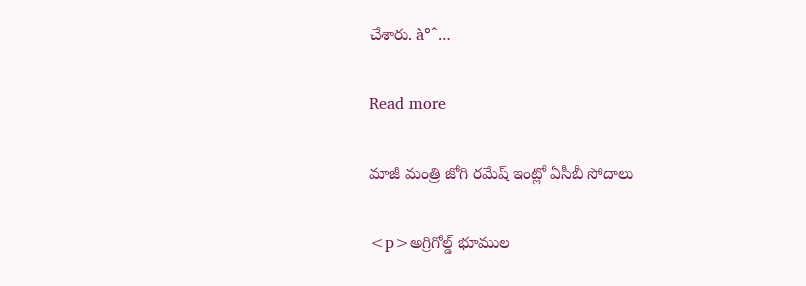చేశారు. à°ˆ…

Read more

మాజీ మంత్రి జోగి రమేష్ ఇంట్లో ఏసీబీ సోదాలు

<p>అగ్రిగోల్డ్ భూముల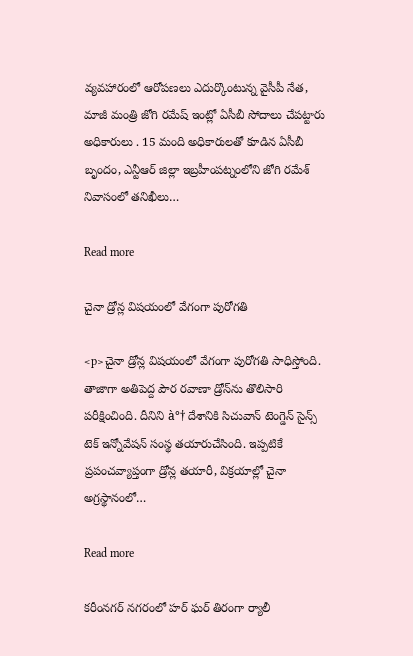వ్యవహారంలో ఆరోపణలు ఎదుర్కొంటున్న వైసీపీ నేత, మాజీ మంత్రి జోగి రమేష్ ఇంట్లో ఏసీబీ సోదాలు చేపట్టారు అధికారులు . 15 మంది అధికారులతో కూడిన ఏసీబీ బృందం, ఎన్టీఆర్ జిల్లా ఇబ్రహీంపట్నంలోని జోగి రమేశ్ నివాసంలో తనిఖీలు…

Read more

చైనా డ్రోన్ల విషయంలో వేగంగా పురోగతి

<p>చైనా డ్రోన్ల విషయంలో వేగంగా పురోగతి సాధిస్తోంది. తాజాగా అతిపెద్ద పౌర రవాణా డ్రోన్‌ను తొలిసారి పరీక్షించింది. దీనిని à°† దేశానికి సిచువాన్‌ టెంగ్డెన్‌ సైన్స్‌ టెక్‌ ఇన్నోవేషన్‌ సంస్థ తయారుచేసింది. ఇప్పటికే ప్రపంచవ్యాప్తంగా డ్రోన్ల తయారీ, విక్రయాల్లో చైనా అగ్రస్థానంలో…

Read more

కరీంనగర్ నగరంలో హర్ ఘర్ తిరంగా ర్యాలీ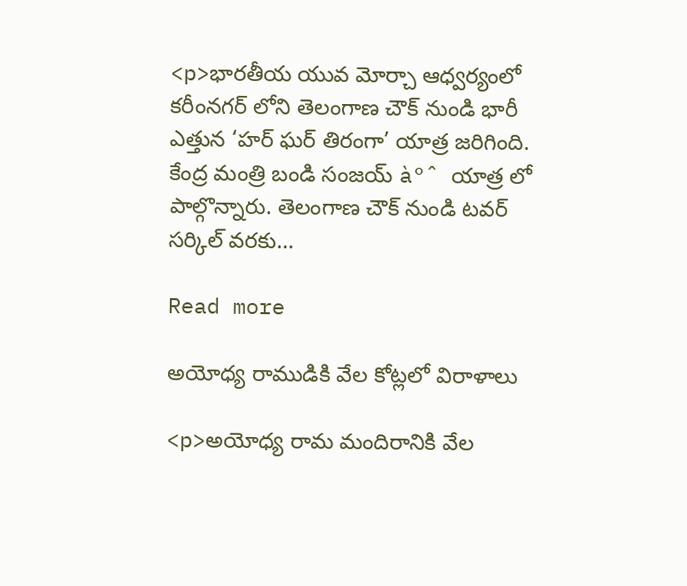<p>భారతీయ యువ మోర్చా ఆధ్వర్యంలో కరీంనగర్ లోని తెలంగాణ చౌక్ నుండి భారీ ఎత్తున ‘హర్ ఘర్ తిరంగా’ యాత్ర జరిగింది. కేంద్ర మంత్రి బండి సంజయ్ à°ˆ యాత్ర లో పాల్గొన్నారు. తెలంగాణ చౌక్ నుండి టవర్ సర్కిల్ వరకు…

Read more

అయోధ్య రాముడికి వేల కోట్లలో విరాళాలు

<p>అయోధ్య రామ మందిరానికి వేల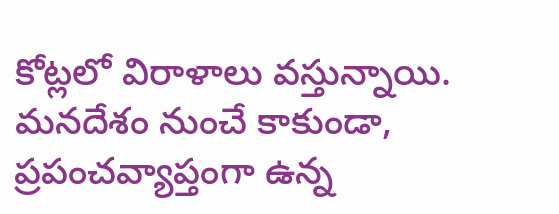కోట్లలో విరాళాలు వస్తున్నాయి. మనదేశం నుంచే కాకుండా, ప్రపంచవ్యాప్తంగా ఉన్న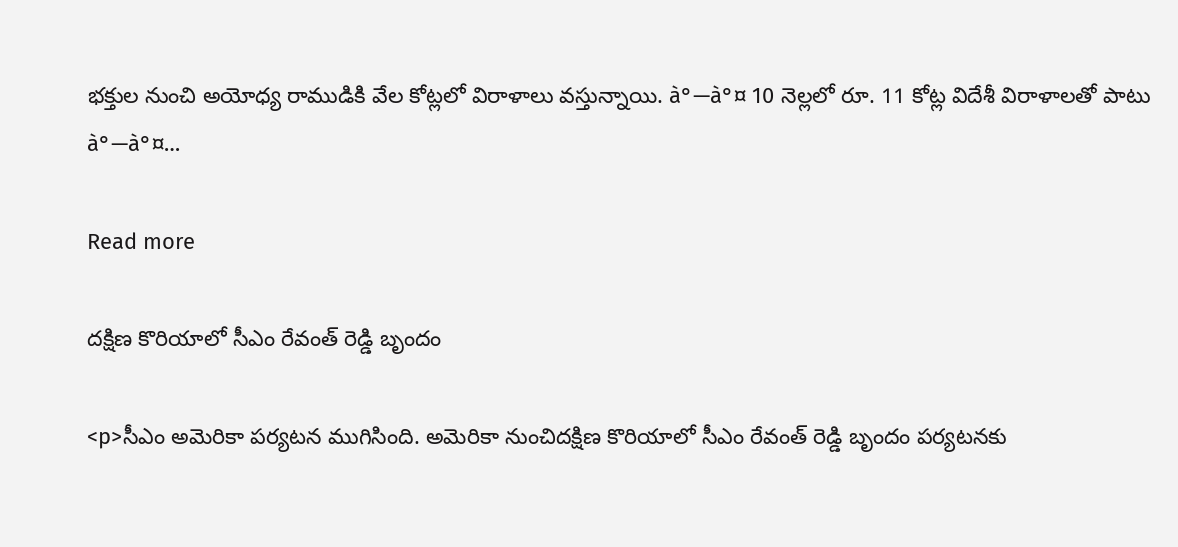భక్తుల నుంచి అయోధ్య రాముడికి వేల కోట్లలో విరాళాలు వస్తున్నాయి. à°—à°¤ 10 నెల్లలో రూ. 11 కోట్ల విదేశీ విరాళాలతో పాటు à°—à°¤…

Read more

దక్షిణ కొరియాలో సీఎం రేవంత్ రెడ్డి బృందం

<p>సీఎం అమెరికా పర్యటన ముగిసింది. అమెరికా నుంచిదక్షిణ కొరియాలో సీఎం రేవంత్ రెడ్డి బృందం పర్యటనకు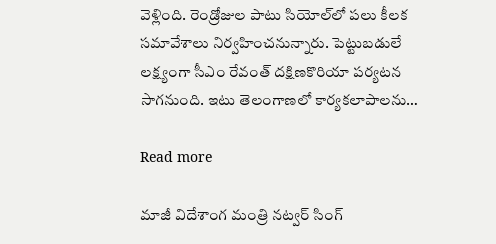వెళ్లింది. రెండ్రోజుల పాటు సియోల్‌లో పలు కీలక సమావేశాలు నిర్వహించనున్నారు. పెట్టుబడులే లక్ష్యంగా సీఎం రేవంత్ దక్షిణకొరియా పర్యటన సాగనుంది. ఇటు తెలంగాణలో కార్యకలాపాలను…

Read more

మాజీ విదేశాంగ మంత్రి నట్వర్ సింగ్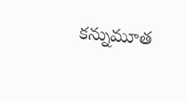కన్నుమూత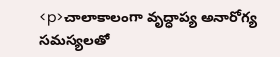<p>చాలాకాలంగా వృద్ధాప్య అనారోగ్య సమస్యలతో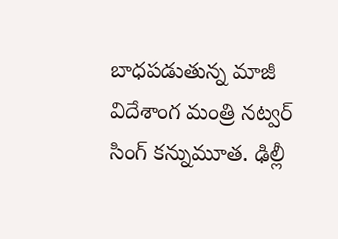బాధపడుతున్న మాజీ విదేశాంగ మంత్రి నట్వర్ సింగ్ కన్నుమూత. ఢిల్లీ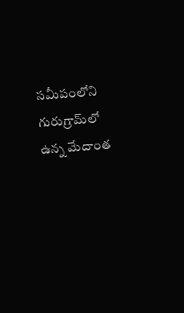సమీపంలోని గురుగ్రామ్‌లో ఉన్న మేదాంత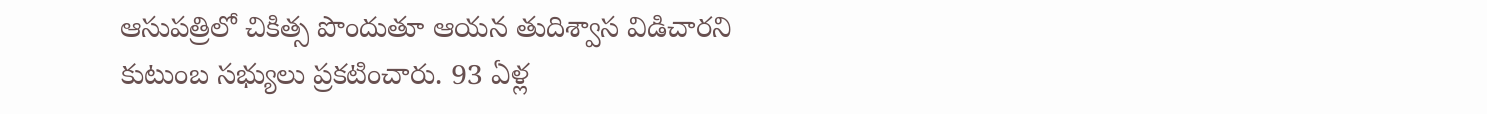ఆసుపత్రిలో చికిత్స పొందుతూ ఆయన తుదిశ్వాస విడిచారని కుటుంబ సభ్యులు ప్రకటించారు. 93 ఏళ్ల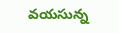వయసున్న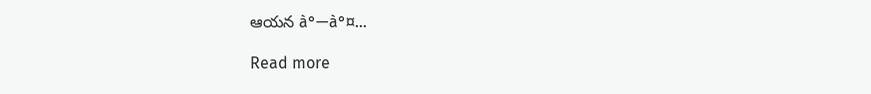ఆయన à°—à°¤…

Read more